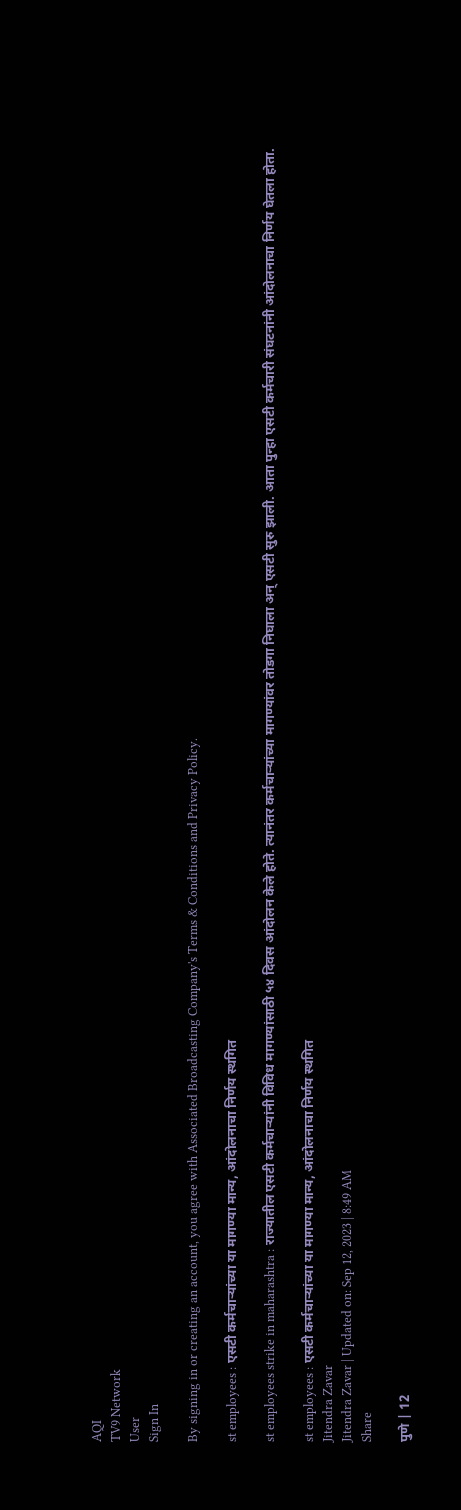AQI
TV9 Network
User
Sign In

By signing in or creating an account, you agree with Associated Broadcasting Company's Terms & Conditions and Privacy Policy.

st employees : एसटी कर्मचाऱ्यांच्या या मागण्या मान्य, आंदोलनाचा निर्णय स्थगित

st employees strike in maharashtra : राज्यातील एसटी कर्मचाऱ्यांनी विविध मागण्यांसाठी ५४ दिवस आंदोलन केले होते. त्यानंतर कर्मचाऱ्यांच्या मागण्यांवर तोडगा निघाला अन् एसटी सुरु झाली. आता पुन्हा एसटी कर्मचारी संघटनांनी आंदोलनाचा निर्णय घेतला होता.

st employees : एसटी कर्मचाऱ्यांच्या या मागण्या मान्य, आंदोलनाचा निर्णय स्थगित
Jitendra Zavar
Jitendra Zavar | Updated on: Sep 12, 2023 | 8:49 AM
Share

पुणे | 12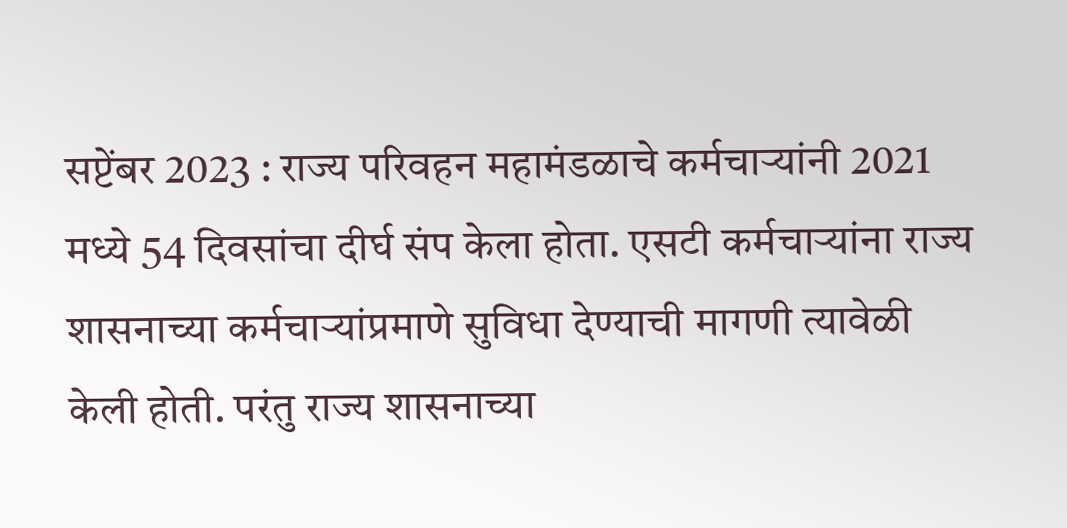सप्टेंबर 2023 : राज्य परिवहन महामंडळाचे कर्मचाऱ्यांनी 2021 मध्ये 54 दिवसांचा दीर्घ संप केला होता. एसटी कर्मचाऱ्यांना राज्य शासनाच्या कर्मचाऱ्यांप्रमाणे सुविधा देण्याची मागणी त्यावेळी केली होती. परंतु राज्य शासनाच्या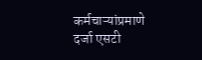कर्मचाऱ्यांप्रमाणे दर्जा एसटी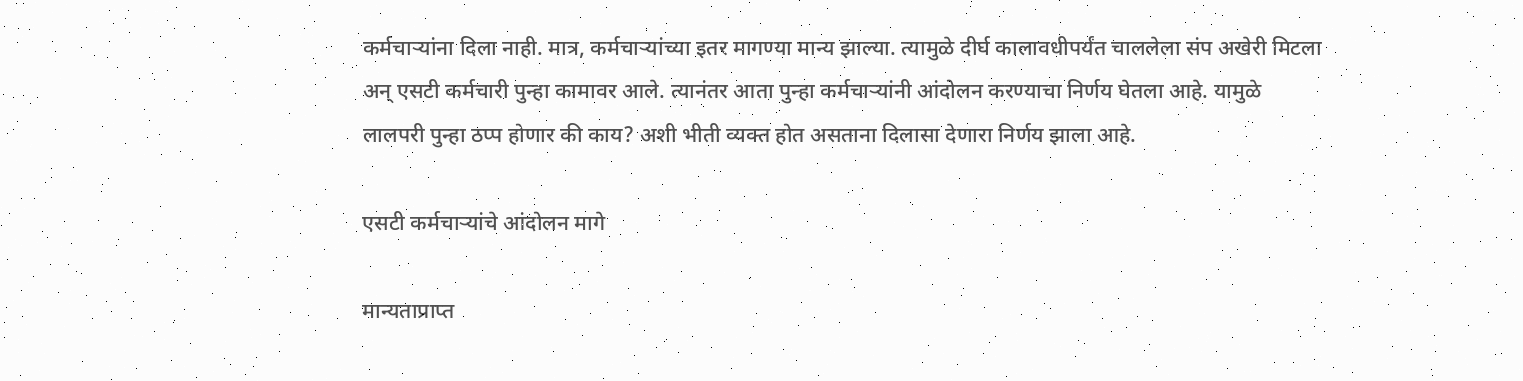कर्मचाऱ्यांना दिला नाही. मात्र, कर्मचाऱ्यांच्या इतर मागण्या मान्य झाल्या. त्यामुळे दीर्घ कालावधीपर्यंत चाललेला संप अखेरी मिटला अन् एसटी कर्मचारी पुन्हा कामावर आले. त्यानंतर आता पुन्हा कर्मचाऱ्यांनी आंदोलन करण्याचा निर्णय घेतला आहे. यामुळे लालपरी पुन्हा ठप्प होणार की काय? अशी भीती व्यक्त होत असताना दिलासा देणारा निर्णय झाला आहे.

एसटी कर्मचाऱ्यांचे आंदोलन मागे

मान्यताप्राप्त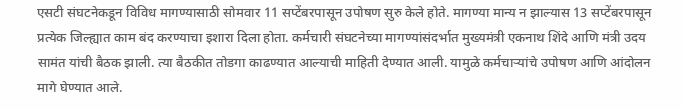एसटी संघटनेकडून विविध मागण्यासाठी सोमवार 11 सप्टेंबरपासून उपोषण सुरु केले होते. मागण्या मान्य न झाल्यास 13 सप्टेंबरपासून प्रत्येक जिल्ह्यात काम बंद करण्याचा इशारा दिला होता. कर्मचारी संघटनेच्या मागण्यांसंदर्भात मुख्यमंत्री एकनाथ शिंदे आणि मंत्री उदय सामंत यांची बैठक झाली. त्या बैठकीत तोडगा काढण्यात आल्याची माहिती देण्यात आली. यामुळे कर्मचाऱ्यांचे उपोषण आणि आंदोलन मागे घेण्यात आले.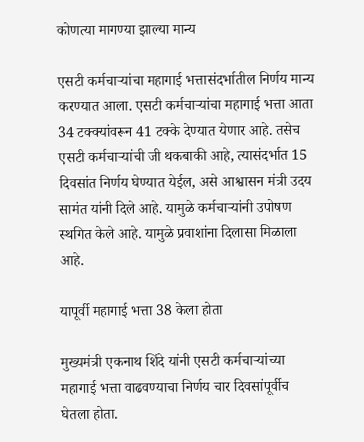कोणत्या मागण्या झाल्या मान्य

एसटी कर्मचाऱ्यांचा महागाई भत्तासंदर्भातील निर्णय मान्य करण्यात आला. एसटी कर्मचाऱ्यांचा महागाई भत्ता आता 34 टक्क्यांवरून 41 टक्के देण्यात येणार आहे. तसेच एसटी कर्मचाऱ्यांची जी थकबाकी आहे, त्यासंदर्भात 15 दिवसांत निर्णय घेण्यात येईल, असे आश्वासन मंत्री उदय सामंत यांनी दिले आहे. यामुळे कर्मचाऱ्यांनी उपोषण स्थगित केले आहे. यामुळे प्रवाशांना दिलासा मिळाला आहे.

यापूर्वी महागाई भत्ता 38 केला होता

मुख्यमंत्री एकनाथ शिंदे यांनी एसटी कर्मचाऱ्यांच्या महागाई भत्ता वाढवण्याचा निर्णय चार दिवसांपूर्वीच घेतला होता.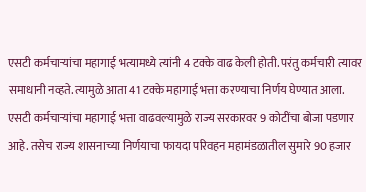एसटी कर्मचाऱ्यांचा महागाई भत्यामध्ये त्यांनी 4 टक्के वाढ केली होती. परंतु कर्मचारी त्यावर समाधानी नव्हते. त्यामुळे आता 41 टक्के महागाई भत्ता करण्याचा निर्णय घेण्यात आला. एसटी कर्मचाऱ्यांचा महागाई भत्ता वाढवल्यामुळे राज्य सरकारवर 9 कोटींचा बोजा पडणार आहे. तसेच राज्य शासनाच्या निर्णयाचा फायदा परिवहन महामंडळातील सुमारे 90 हजार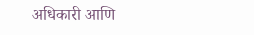अधिकारी आणि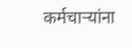कर्मचाऱ्यांना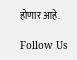होणार आहे.

Follow Us